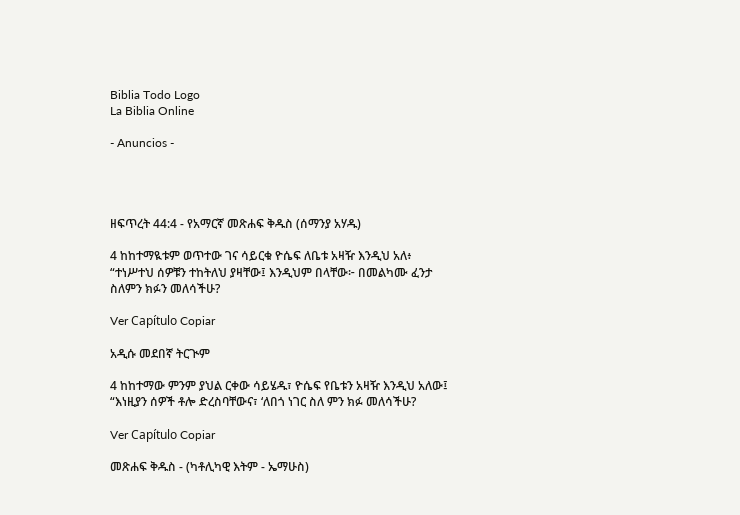Biblia Todo Logo
La Biblia Online

- Anuncios -




ዘፍጥረት 44:4 - የአማርኛ መጽሐፍ ቅዱስ (ሰማንያ አሃዱ)

4 ከከተማዪቱም ወጥተው ገና ሳይርቁ ዮሴፍ ለቤቱ አዛዥ እንዲህ አለ፥ “ተነሥተህ ሰዎቹን ተከትለህ ያዛቸው፤ እንዲህም በላቸው፦ በመልካሙ ፈንታ ስለምን ክፉን መለሳችሁ?

Ver Capítulo Copiar

አዲሱ መደበኛ ትርጒም

4 ከከተማው ምንም ያህል ርቀው ሳይሄዱ፣ ዮሴፍ የቤቱን አዛዥ እንዲህ አለው፤ “እነዚያን ሰዎች ቶሎ ድረስባቸውና፣ ‘ለበጎ ነገር ስለ ምን ክፉ መለሳችሁ?

Ver Capítulo Copiar

መጽሐፍ ቅዱስ - (ካቶሊካዊ እትም - ኤማሁስ)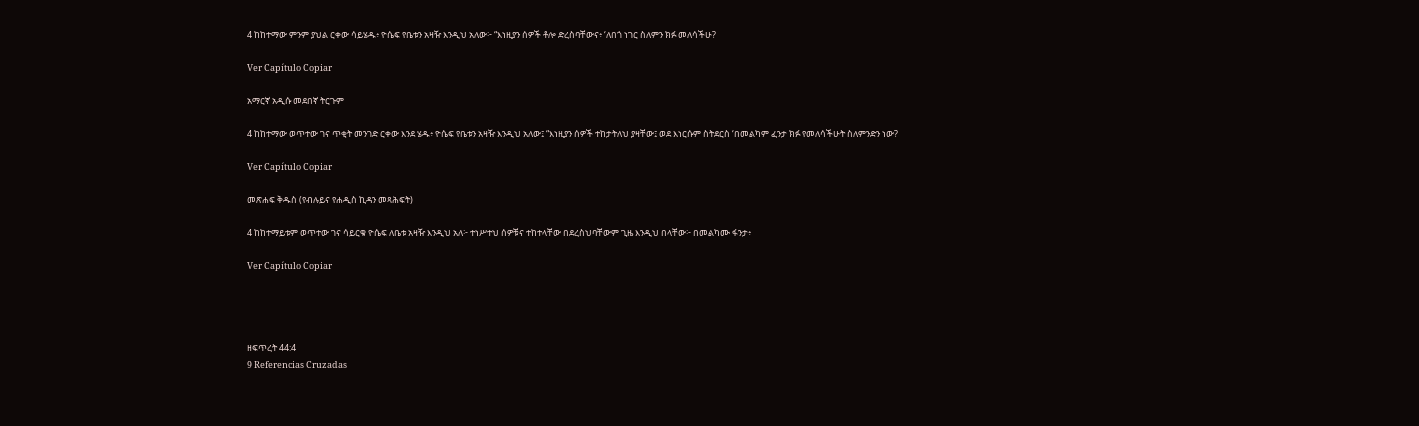4 ከከተማው ምንም ያህል ርቀው ሳይሄዱ፥ ዮሴፍ የቤቱን አዛዥ እንዲህ አለው፦ “እነዚያን ሰዎች ቶሎ ድረስባቸውና፥ ‘ለበጎ ነገር ስለምን ክፉ መለሳችሁ?

Ver Capítulo Copiar

አማርኛ አዲሱ መደበኛ ትርጉም

4 ከከተማው ወጥተው ገና ጥቂት መንገድ ርቀው እንደ ሄዱ፥ ዮሴፍ የቤቱን አዛዥ እንዲህ አለው፤ “እነዚያን ሰዎች ተከታትለህ ያዛቸው፤ ወደ እነርሱም ስትደርስ ‘በመልካም ፈንታ ክፉ የመለሳችሁት ስለምንድን ነው?

Ver Capítulo Copiar

መጽሐፍ ቅዱስ (የብሉይና የሐዲስ ኪዳን መጻሕፍት)

4 ከከተማይቱም ወጥተው ገና ሳይርቁ ዮሴፍ ለቤቱ አዛዥ እንዲህ አለ፦ ተነሥተህ ሰዎቹና ተከተላቸው በደረስህባቸውም ጊዜ እንዲህ በላቸው፦ በመልካሙ ፋንታ፥

Ver Capítulo Copiar




ዘፍጥረት 44:4
9 Referencias Cruzadas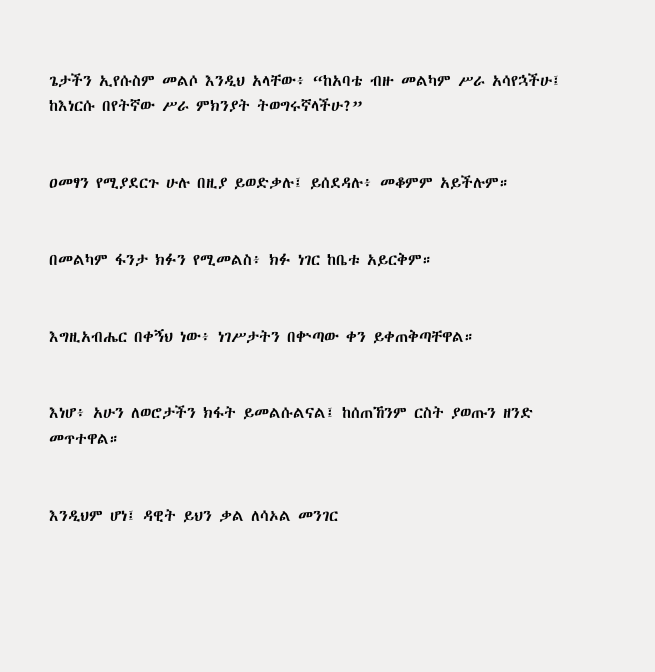ጌታችን ኢየሱስም መልሶ እንዲህ አላቸው፥ “ከአባቴ ብዙ መልካም ሥራ አሳየኋችሁ፤ ከእነርሱ በየትኛው ሥራ ምክንያት ትወግሩኛላችሁ?”


ዐመፃን የሚያደርጉ ሁሉ በዚያ ይወድቃሉ፤ ይሰደዳሉ፥ መቆምም አይችሉም።


በመልካም ፋንታ ክፉን የሚመልስ፥ ክፉ ነገር ከቤቱ አይርቅም።


እግዚአብሔር በቀኝህ ነው፥ ነገሥታትን በቍጣው ቀን ይቀጠቅጣቸዋል።


እነሆ፥ አሁን ለወሮታችን ክፋት ይመልሱልናል፤ ከሰጠኸንም ርስት ያወጡን ዘንድ መጥተዋል።


እንዲህም ሆነ፤ ዳዊት ይህን ቃል ለሳኦል መንገር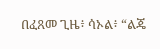በፈጸመ ጊዜ፥ ሳኦል፥ “ልጄ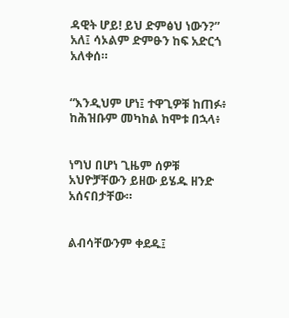ዳዊት ሆይ! ይህ ድምፅህ ነውን?” አለ፤ ሳኦልም ድምፁን ከፍ አድርጎ አለቀሰ።


“እንዲህም ሆነ፤ ተዋጊዎቹ ከጠፉ፥ ከሕዝቡም መካከል ከሞቱ በኋላ፥


ነግህ በሆነ ጊዜም ሰዎቹ አህዮቻቸውን ይዘው ይሄዱ ዘንድ አሰናበታቸው።


ልብሳቸውንም ቀደዱ፤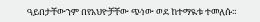ዓይበታቸውንም በየአህዮቻቸው ጭነው ወደ ከተማዪቱ ተመለሱ።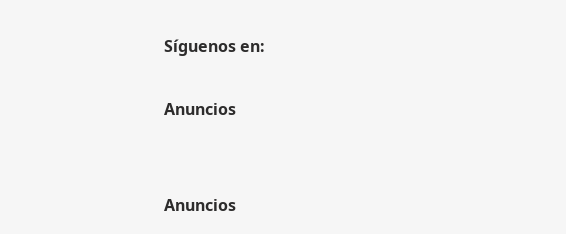Síguenos en:

Anuncios


Anuncios